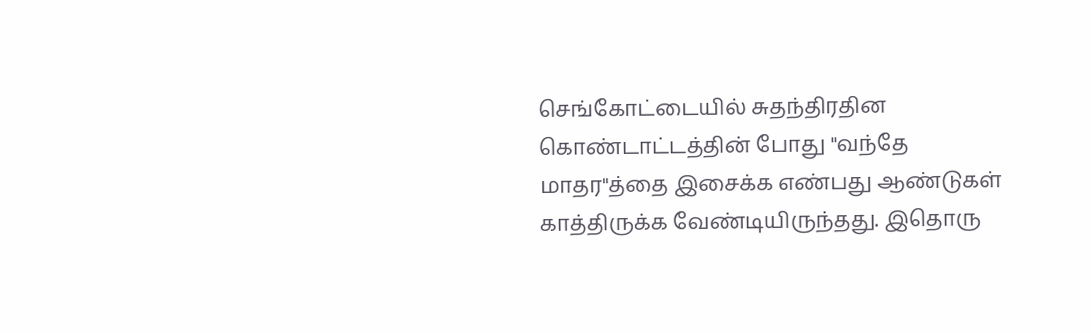செங்கோட்டையில் சுதந்திரதின கொண்டாட்டத்தின் போது "வந்தே மாதர"த்தை இசைக்க எண்பது ஆண்டுகள் காத்திருக்க வேண்டியிருந்தது. இதொரு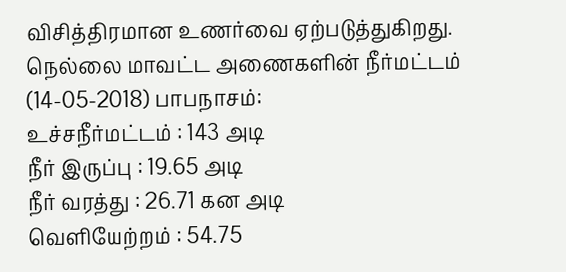விசித்திரமான உணர்வை ஏற்படுத்துகிறது.
நெல்லை மாவட்ட அணைகளின் நீர்மட்டம் (14-05-2018) பாபநாசம்:
உச்சநீர்மட்டம் : 143 அடி
நீர் இருப்பு : 19.65 அடி
நீர் வரத்து : 26.71 கன அடி
வெளியேற்றம் : 54.75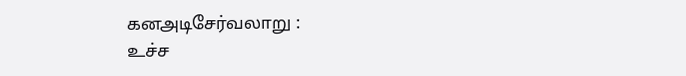கனஅடிசேர்வலாறு :
உச்ச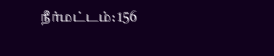நீர்மட்டம்: 156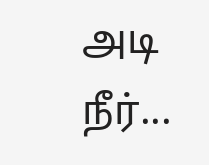அடி
நீர்...